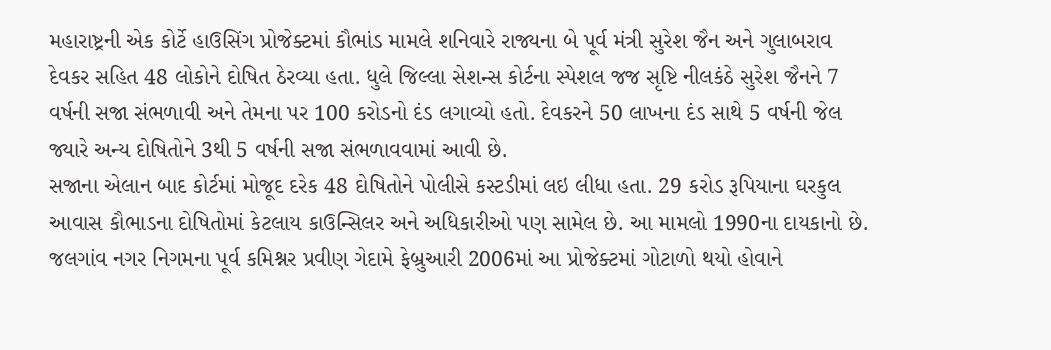મહારાષ્ટ્રની એક કોર્ટે હાઉસિંગ પ્રોજેક્ટમાં કૌભાંડ મામલે શનિવારે રાજ્યના બે પૂર્વ મંત્રી સુરેશ જૈન અને ગુલાબરાવ દેવકર સહિત 48 લોકોને દોષિત ઠેરવ્યા હતા. ધુલે જિલ્લા સેશન્સ કોર્ટના સ્પેશલ જજ સૃષ્ટિ નીલકંઠે સુરેશ જૈનને 7 વર્ષની સજા સંભળાવી અને તેમના પર 100 કરોડનો દંડ લગાવ્યો હતો. દેવકરને 50 લાખના દંડ સાથે 5 વર્ષની જેલ જ્યારે અન્ય દોષિતોને 3થી 5 વર્ષની સજા સંભળાવવામાં આવી છે.
સજાના એલાન બાદ કોર્ટમાં મોજૂદ દરેક 48 દોષિતોને પોલીસે કસ્ટડીમાં લઇ લીધા હતા. 29 કરોડ રૂપિયાના ઘરકુલ આવાસ કૌભાડના દોષિતોમાં કેટલાય કાઉન્સિલર અને અધિકારીઓ પણ સામેલ છે. આ મામલો 1990ના દાયકાનો છે. જલગાંવ નગર નિગમના પૂર્વ કમિશ્નર પ્રવીણ ગેદામે ફેબ્રુઆરી 2006માં આ પ્રોજેક્ટમાં ગોટાળો થયો હોવાને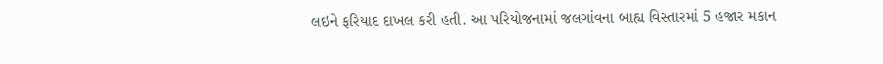લઇને ફરિયાદ દાખલ કરી હતી. આ પરિયોજનામાં જલગાંવના બાહ્ય વિસ્તારમાં 5 હજાર મકાન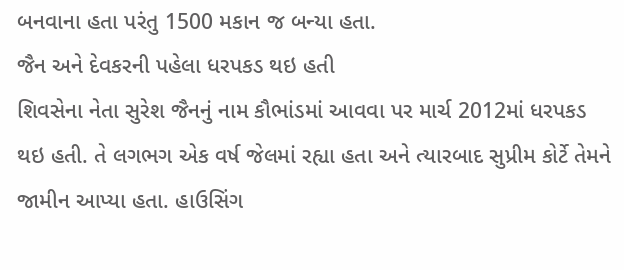બનવાના હતા પરંતુ 1500 મકાન જ બન્યા હતા.
જૈન અને દેવકરની પહેલા ધરપકડ થઇ હતી
શિવસેના નેતા સુરેશ જૈનનું નામ કૌભાંડમાં આવવા પર માર્ચ 2012માં ધરપકડ થઇ હતી. તે લગભગ એક વર્ષ જેલમાં રહ્યા હતા અને ત્યારબાદ સુપ્રીમ કોર્ટે તેમને જામીન આપ્યા હતા. હાઉસિંગ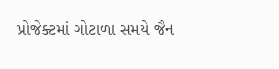પ્રોજેક્ટમાં ગોટાળા સમયે જૈન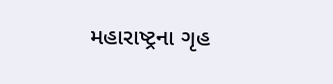મહારાષ્ટ્રના ગૃહ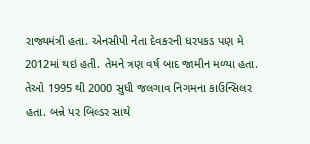રાજ્યમંત્રી હતા. એનસીપી નેતા દેવકરની ધરપકડ પણ મે 2012માં થઇ હતી. તેમને ત્રણ વર્ષ બાદ જામીન મળ્યા હતા. તેઓ 1995 થી 2000 સુધી જલગાવ નિગમના કાઉન્સિલર હતા. બન્ને પર બિલ્ડર સાથે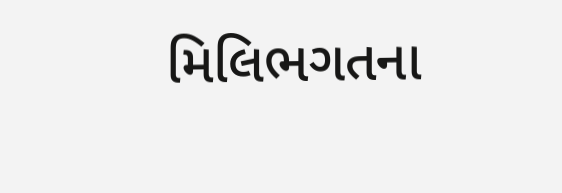મિલિભગતના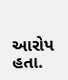આરોપ હતા.